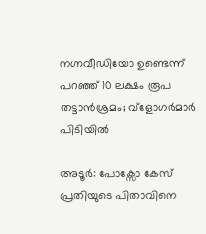നഗ്നവീഡിയോ ഉണ്ടെന്ന് പറഞ്ഞ് 10 ലക്ഷം രൂപ തട്ടാൻശ്രമം; വ്ളോഗർമാർ പിടിയിൽ

അടൂർ: പോക്സോ കേസ് പ്രതിയുടെ പിതാവിനെ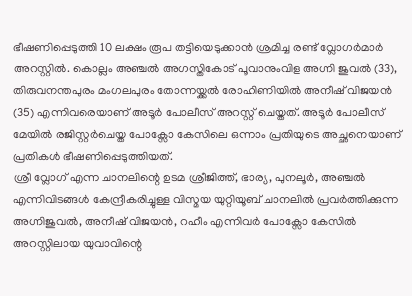ഭീഷണിപ്പെടുത്തി 10 ലക്ഷം രൂപ തട്ടിയെടുക്കാൻ ശ്രമിച്ച രണ്ട് വ്ലോഗർമാർ അറസ്റ്റിൽ. കൊല്ലം അഞ്ചൽ അഗസ്തികോട് പൂവാനുംവിള അഗ്നി ജുവൽ (33), തിരുവനന്തപുരം മംഗലപുരം തോന്നയ്ക്കൽ രോഹിണിയിൽ അനീഷ് വിജയൻ (35) എന്നിവരെയാണ് അടൂർ പോലീസ് അറസ്റ്റ് ചെയ്തത്. അടൂർ പോലീസ് മേയിൽ രജിസ്റ്റർചെയ്ത പോക്സോ കേസിലെ ഒന്നാം പ്രതിയുടെ അച്ഛനെയാണ് പ്രതികൾ ഭീഷണിപ്പെടുത്തിയത്.
ശ്രീ വ്ലോഗ് എന്ന ചാനലിന്റെ ഉടമ ശ്രീജിത്ത്, ഭാര്യ, പുനലൂർ, അഞ്ചൽ എന്നിവിടങ്ങൾ കേന്ദ്രീകരിച്ചുള്ള വിസ്മയ യുറ്റിയൂബ് ചാനലിൽ പ്രവർത്തിക്കുന്ന അഗ്നിജുവൽ, അനീഷ് വിജയൻ, റഹീം എന്നിവർ പോക്സോ കേസിൽ അറസ്റ്റിലായ യുവാവിന്റെ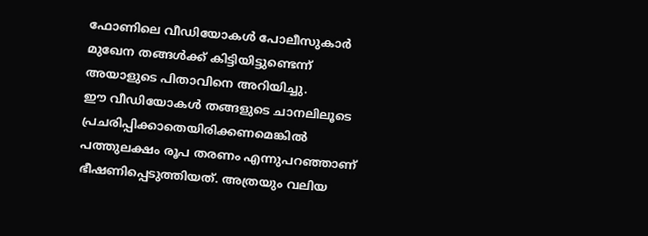ഫോണിലെ വീഡിയോകൾ പോലീസുകാർ മുഖേന തങ്ങൾക്ക് കിട്ടിയിട്ടുണ്ടെന്ന് അയാളുടെ പിതാവിനെ അറിയിച്ചു.
ഈ വീഡിയോകൾ തങ്ങളുടെ ചാനലിലൂടെ പ്രചരിപ്പിക്കാതെയിരിക്കണമെങ്കിൽ പത്തുലക്ഷം രൂപ തരണം എന്നുപറഞ്ഞാണ് ഭീഷണിപ്പെടുത്തിയത്. അത്രയും വലിയ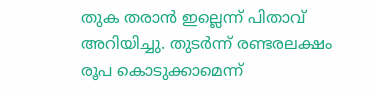തുക തരാൻ ഇല്ലെന്ന് പിതാവ് അറിയിച്ചു. തുടർന്ന് രണ്ടരലക്ഷം രൂപ കൊടുക്കാമെന്ന്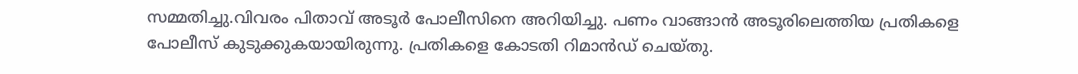സമ്മതിച്ചു.വിവരം പിതാവ് അടൂർ പോലീസിനെ അറിയിച്ചു. പണം വാങ്ങാൻ അടൂരിലെത്തിയ പ്രതികളെ പോലീസ് കുടുക്കുകയായിരുന്നു. പ്രതികളെ കോടതി റിമാൻഡ് ചെയ്തു.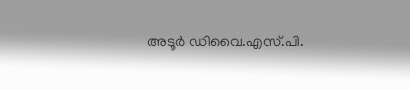അടൂർ ഡിവൈ.എസ്.പി.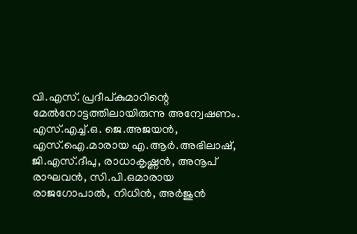വി.എസ്. പ്രദീപ്കുമാറിന്റെ മേൽനോട്ടത്തിലായിരുന്നു അന്വേഷണം. എസ്.എച്ച്.ഒ. ജെ.അജയൻ, എസ്.ഐ.മാരായ എ.ആർ.അഭിലാഷ്, ജി.എസ്.ദീപു, രാധാകൃഷ്ണൻ, അനൂപ് രാഘവൻ, സി.പി.ഒമാരായ രാജഗോപാൽ, നിധിൻ, അർജുൻ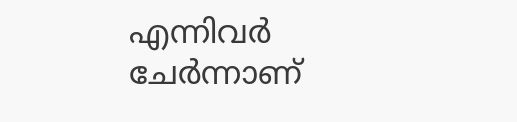എന്നിവർ ചേർന്നാണ്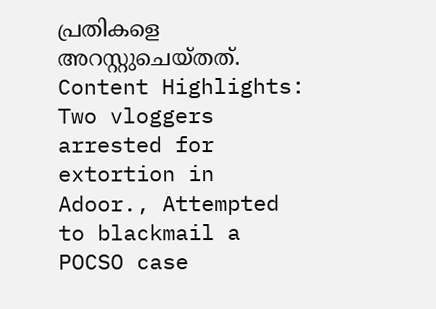പ്രതികളെ അറസ്റ്റുചെയ്തത്.
Content Highlights: Two vloggers arrested for extortion in Adoor., Attempted to blackmail a POCSO case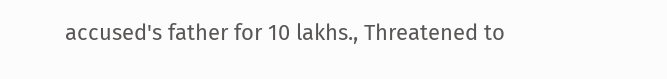accused's father for 10 lakhs., Threatened to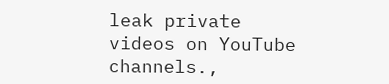leak private videos on YouTube channels.,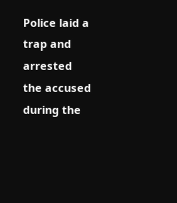Police laid a trap and arrested the accused during the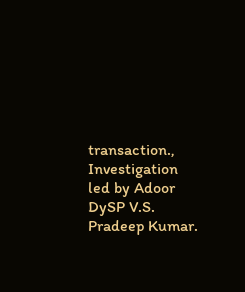transaction., Investigation led by Adoor DySP V.S. Pradeep Kumar.